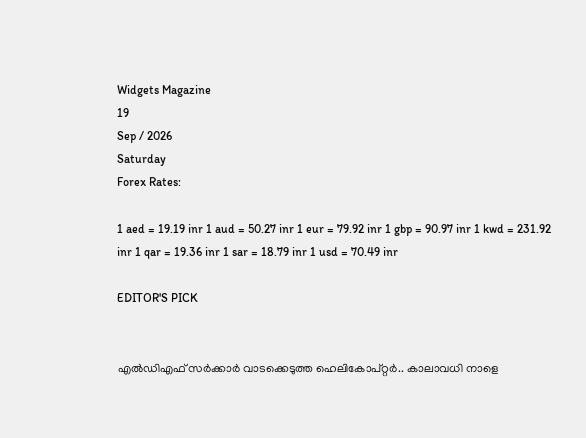Widgets Magazine
19
Sep / 2026
Saturday
Forex Rates:

1 aed = 19.19 inr 1 aud = 50.27 inr 1 eur = 79.92 inr 1 gbp = 90.97 inr 1 kwd = 231.92 inr 1 qar = 19.36 inr 1 sar = 18.79 inr 1 usd = 70.49 inr

EDITOR'S PICK


എൽഡിഎഫ് സർക്കാർ വാടക്കെടുത്ത ഹെലികോപ്റ്റർ.. കാലാവധി നാളെ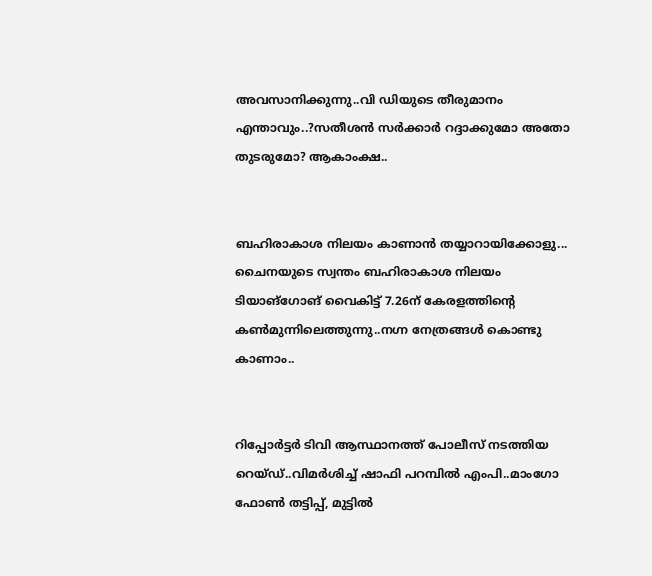അവസാനിക്കുന്നു..വി ഡിയുടെ തീരുമാനം എന്താവും..?സതീശൻ സർക്കാർ റദ്ദാക്കുമോ അതോ തുടരുമോ? ആകാംക്ഷ..


ബഹിരാകാശ നിലയം കാണാൻ തയ്യാറായിക്കോളു... ചൈനയുടെ സ്വന്തം ബഹിരാകാശ നിലയം ടിയാങ്ഗോങ് വൈകിട്ട് 7.26ന് കേരളത്തിന്റെ കൺമുന്നിലെത്തുന്നു..നഗ്ന നേത്രങ്ങൾ കൊണ്ടു കാണാം..


റിപ്പോര്‍ട്ടര്‍ ടിവി ആസ്ഥാനത്ത് പോലീസ് നടത്തിയ റെയ്ഡ്..വിമർശിച്ച് ഷാഫി പറമ്പില്‍ എംപി..മാംഗോ ഫോണ്‍ തട്ടിപ്പ്, മുട്ടില്‍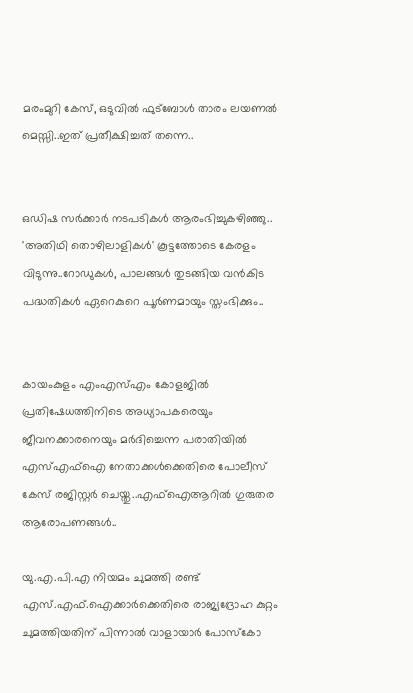മരംമുറി കേസ്, ഒടുവില്‍ ഫുട്‌ബോള്‍ താരം ലയണല്‍ മെസ്സി..ഇത് പ്രതീക്ഷിച്ചത് തന്നെ..


ഒഡിഷ സർക്കാർ നടപടികൾ ആരംഭിച്ചുകഴിഞ്ഞു.. 'അതിഥി തൊഴിലാളികൾ' കൂട്ടത്തോടെ കേരളം വിടുന്നു..റോഡുകൾ, പാലങ്ങൾ തുടങ്ങിയ വൻകിട പദ്ധതികൾ ഏറെകുറെ പൂർണമായും സ്തംഭിക്കും..


കായംകുളം എംഎസ്എം കോളജില്‍ പ്രതിഷേധത്തിനിടെ അധ്യാപകരെയും ജീവനക്കാരനെയും മര്‍ദിച്ചെന്ന പരാതിയില്‍ എസ്എഫ്‌ഐ നേതാക്കള്‍ക്കെതിരെ പോലീസ് കേസ് രജിസ്റ്റര്‍ ചെയ്തു..എഫ്‌ഐആറില്‍ ഗുരുതര ആരോപണങ്ങൾ..

യു.എ.പി.എ നിയമം ചുമത്തി രണ്ട് എസ്.എഫ്.ഐക്കാര്‍ക്കെതിരെ രാജ്യദ്രോഹ കുറ്റം ചുമത്തിയതിന് പിന്നാല്‍ വാളായാര്‍ പോസ്‌കോ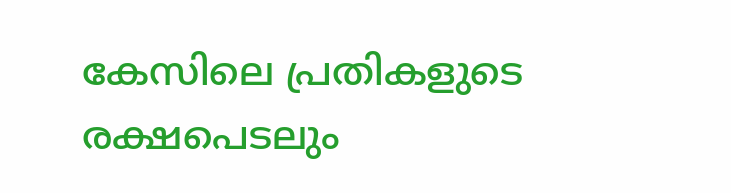കേസിലെ പ്രതികളുടെ രക്ഷപെടലും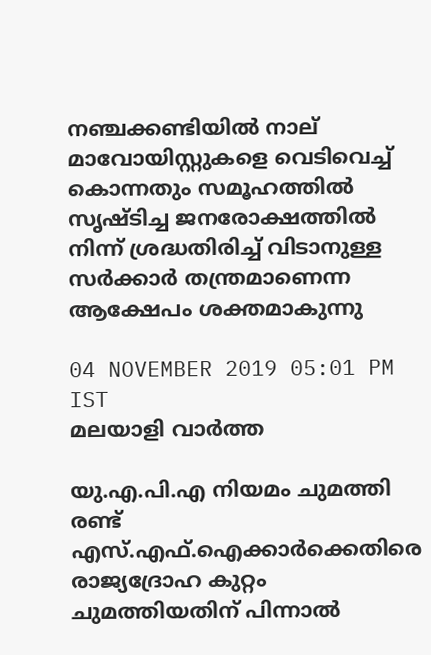നഞ്ചക്കണ്ടിയില്‍ നാല് മാവോയിസ്റ്റുകളെ വെടിവെച്ച് കൊന്നതും സമൂഹത്തില്‍ സൃഷ്ടിച്ച ജനരോക്ഷത്തില്‍ നിന്ന് ശ്രദ്ധതിരിച്ച് വിടാനുള്ള സര്‍ക്കാര്‍ തന്ത്രമാണെന്ന ആക്ഷേപം ശക്തമാകുന്നു

04 NOVEMBER 2019 05:01 PM IST
മലയാളി വാര്‍ത്ത

യു.എ.പി.എ നിയമം ചുമത്തി രണ്ട് എസ്.എഫ്.ഐക്കാര്‍ക്കെതിരെ രാജ്യദ്രോഹ കുറ്റം ചുമത്തിയതിന് പിന്നാല്‍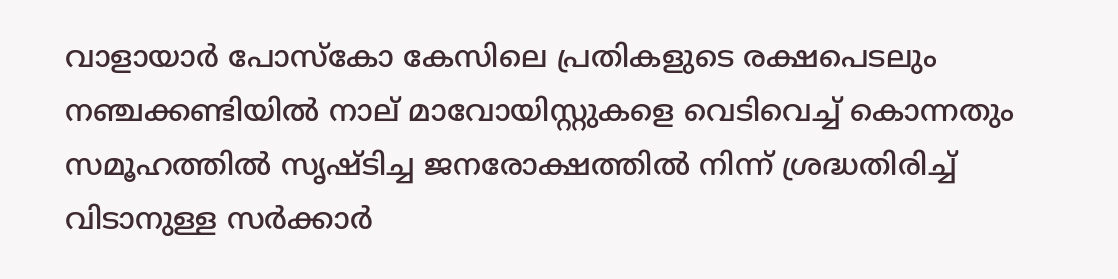വാളായാര്‍ പോസ്‌കോ കേസിലെ പ്രതികളുടെ രക്ഷപെടലും നഞ്ചക്കണ്ടിയില്‍ നാല് മാവോയിസ്റ്റുകളെ വെടിവെച്ച് കൊന്നതും സമൂഹത്തില്‍ സൃഷ്ടിച്ച ജനരോക്ഷത്തില്‍ നിന്ന് ശ്രദ്ധതിരിച്ച് വിടാനുള്ള സര്‍ക്കാര്‍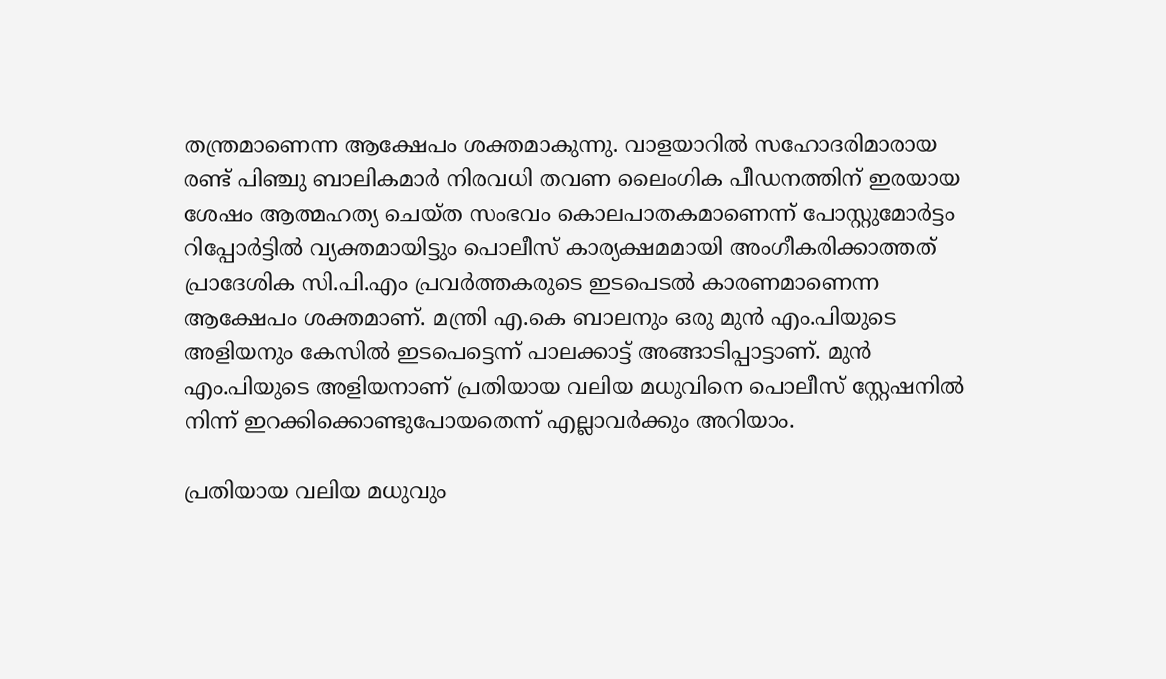തന്ത്രമാണെന്ന ആക്ഷേപം ശക്തമാകുന്നു. വാളയാറില്‍ സഹോദരിമാരായ രണ്ട് പിഞ്ചു ബാലികമാര്‍ നിരവധി തവണ ലൈംഗിക പീഡനത്തിന് ഇരയായ ശേഷം ആത്മഹത്യ ചെയ്ത സംഭവം കൊലപാതകമാണെന്ന് പോസ്റ്റുമോര്‍ട്ടം റിപ്പോര്‍ട്ടില്‍ വ്യക്തമായിട്ടും പൊലീസ് കാര്യക്ഷമമായി അംഗീകരിക്കാത്തത് പ്രാദേശിക സി.പി.എം പ്രവര്‍ത്തകരുടെ ഇടപെടല്‍ കാരണമാണെന്ന ആക്ഷേപം ശക്തമാണ്. മന്ത്രി എ.കെ ബാലനും ഒരു മുന്‍ എം.പിയുടെ അളിയനും കേസില്‍ ഇടപെട്ടെന്ന് പാലക്കാട്ട് അങ്ങാടിപ്പാട്ടാണ്. മുന്‍ എം.പിയുടെ അളിയനാണ് പ്രതിയായ വലിയ മധുവിനെ പൊലീസ് സ്റ്റേഷനില്‍ നിന്ന് ഇറക്കിക്കൊണ്ടുപോയതെന്ന് എല്ലാവര്‍ക്കും അറിയാം.

പ്രതിയായ വലിയ മധുവും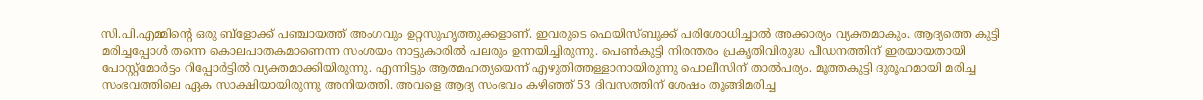സി.പി.എമ്മിന്റെ ഒരു ബ്‌ളോക്ക് പഞ്ചായത്ത് അംഗവും ഉറ്റസുഹൃത്തുക്കളാണ്. ഇവരുടെ ഫെയിസ്ബുക്ക് പരിശോധിച്ചാല്‍ അക്കാര്യം വ്യക്തമാകും. ആദ്യത്തെ കുട്ടി മരിച്ചപ്പോള്‍ തന്നെ കൊലപാതകമാണെന്ന സംശയം നാട്ടുകാരില്‍ പലരും ഉന്നയിച്ചിരുന്നു. പെണ്‍കുട്ടി നിരന്തരം പ്രകൃതിവിരുദ്ധ പീഡനത്തിന് ഇരയായതായി പോസ്റ്റ്‌മോര്‍ട്ടം റിപ്പോര്‍ട്ടില്‍ വ്യക്തമാക്കിയിരുന്നു. എന്നിട്ടും ആത്മഹത്യയെന്ന് എഴുതിത്തള്ളാനായിരുന്നു പൊലീസിന് താല്‍പര്യം. മൂത്തകുട്ടി ദുരൂഹമായി മരിച്ച സംഭവത്തിലെ ഏക സാക്ഷിയായിരുന്നു അനിയത്തി. അവളെ ആദ്യ സംഭവം കഴിഞ്ഞ് 53 ദിവസത്തിന് ശേഷം തൂങ്ങിമരിച്ച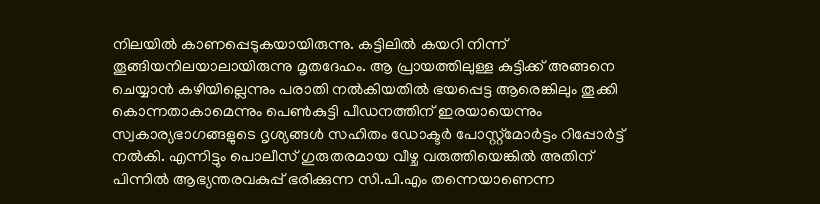നിലയില്‍ കാണപ്പെടുകയായിരുന്നു. കട്ടിലില്‍ കയറി നിന്ന് തൂങ്ങിയനിലയാലായിരുന്നു മൃതദേഹം. ആ പ്രായത്തിലുള്ള കുട്ടിക്ക് അങ്ങനെ ചെയ്യാന്‍ കഴിയില്ലെന്നും പരാതി നല്‍കിയതില്‍ ഭയപ്പെട്ട ആരെങ്കിലും തൂക്കി കൊന്നതാകാമെന്നും പെണ്‍കുട്ടി പീഡനത്തിന് ഇരയായെന്നും സ്വകാര്യഭാഗങ്ങളുടെ ദൃശ്യങ്ങള്‍ സഹിതം ഡോക്ടര്‍ പോസ്റ്റ്‌മോര്‍ട്ടം റിപ്പോര്‍ട്ട് നല്‍കി. എന്നിട്ടും പൊലീസ് ഗുരുതരമായ വീഴ്ച വരുത്തിയെങ്കില്‍ അതിന് പിന്നില്‍ ആഭ്യന്തരവകുപ്പ് ഭരിക്കുന്ന സി.പി.എം തന്നെയാണെന്ന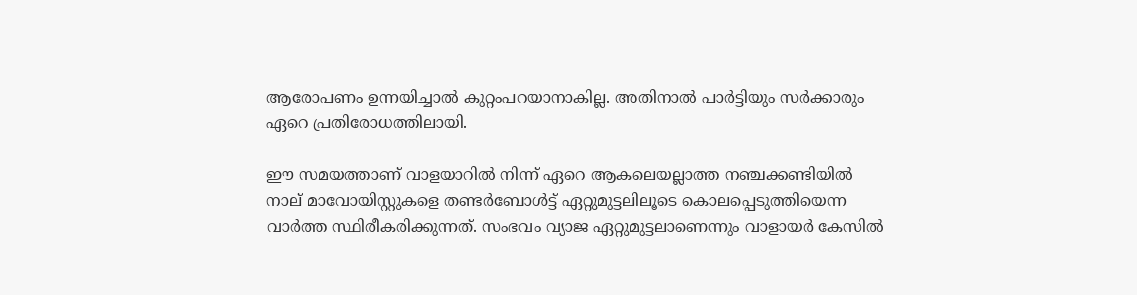ആരോപണം ഉന്നയിച്ചാല്‍ കുറ്റംപറയാനാകില്ല. അതിനാല്‍ പാര്‍ട്ടിയും സര്‍ക്കാരും ഏറെ പ്രതിരോധത്തിലായി.

ഈ സമയത്താണ് വാളയാറില്‍ നിന്ന് ഏറെ ആകലെയല്ലാത്ത നഞ്ചക്കണ്ടിയില്‍ നാല് മാവോയിസ്റ്റുകളെ തണ്ടര്‍ബോള്‍ട്ട് ഏറ്റുമുട്ടലിലൂടെ കൊലപ്പെടുത്തിയെന്ന വാര്‍ത്ത സ്ഥിരീകരിക്കുന്നത്. സംഭവം വ്യാജ ഏറ്റുമുട്ടലാണെന്നും വാളായര്‍ കേസില്‍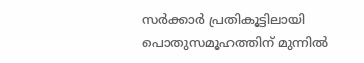സര്‍ക്കാര്‍ പ്രതികൂട്ടിലായി പൊതുസമൂഹത്തിന് മുന്നില്‍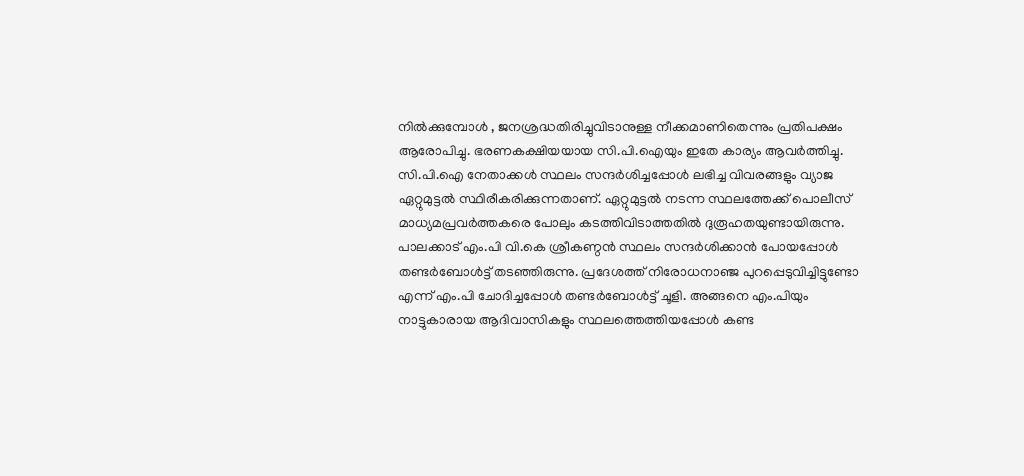നില്‍ക്കുമ്പോള്‍ , ജനശ്രദ്ധതിരിച്ചുവിടാനുള്ള നീക്കമാണിതെന്നും പ്രതിപക്ഷം ആരോപിച്ചു. ഭരണകക്ഷിയയായ സി.പി.ഐയും ഇതേ കാര്യം ആവര്‍ത്തിച്ചു. സി.പി.ഐ നേതാക്കള്‍ സ്ഥലം സന്ദര്‍ശിച്ചപ്പോള്‍ ലഭിച്ച വിവരങ്ങളും വ്യാജ ഏറ്റുമുട്ടല്‍ സ്ഥിരീകരിക്കുന്നതാണ്. ഏറ്റുമുട്ടല്‍ നടന്ന സ്ഥലത്തേക്ക് പൊലീസ് മാധ്യമപ്രവര്‍ത്തകരെ പോലും കടത്തിവിടാത്തതില്‍ ദുരൂഹതയുണ്ടായിരുന്നു. പാലക്കാട് എം.പി വി.കെ ശ്രീകണ്ഠന്‍ സ്ഥലം സന്ദര്‍ശിക്കാന്‍ പോയപ്പോള്‍ തണ്ടര്‍ബോള്‍ട്ട് തടഞ്ഞിരുന്നു. പ്രദേശത്ത് നിരോധനാഞ്ജ പുറപ്പെടുവിച്ചിട്ടുണ്ടോ എന്ന് എം.പി ചോദിച്ചപ്പോള്‍ തണ്ടര്‍ബോള്‍ട്ട് ചൂളി. അങ്ങനെ എം.പിയും നാട്ടുകാരായ ആദിവാസികളും സ്ഥലത്തെത്തിയപ്പോള്‍ കണ്ട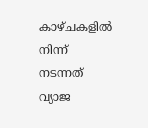കാഴ്ചകളില്‍ നിന്ന് നടന്നത് വ്യാജ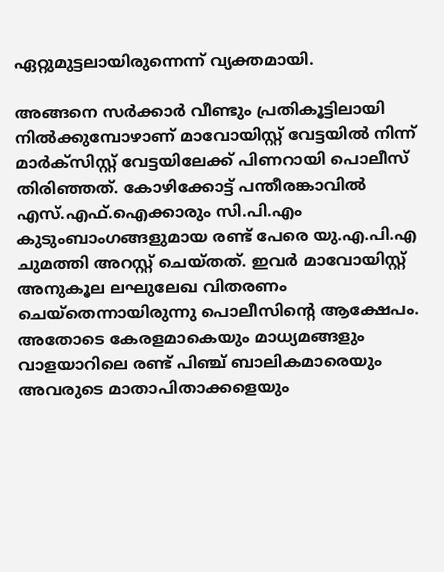ഏറ്റുമുട്ടലായിരുന്നെന്ന് വ്യക്തമായി.

അങ്ങനെ സര്‍ക്കാര്‍ വീണ്ടും പ്രതികൂട്ടിലായി നില്‍ക്കുമ്പോഴാണ് മാവോയിസ്റ്റ് വേട്ടയില്‍ നിന്ന് മാര്‍ക്‌സിസ്റ്റ് വേട്ടയിലേക്ക് പിണറായി പൊലീസ് തിരിഞ്ഞത്. കോഴിക്കോട്ട് പന്തീരങ്കാവില്‍ എസ്.എഫ്.ഐക്കാരും സി.പി.എം കുടുംബാംഗങ്ങളുമായ രണ്ട് പേരെ യു.എ.പി.എ ചുമത്തി അറസ്റ്റ് ചെയ്തത്. ഇവര്‍ മാവോയിസ്റ്റ് അനുകൂല ലഘുലേഖ വിതരണം ചെയ്‌തെന്നായിരുന്നു പൊലീസിന്റെ ആക്ഷേപം. അതോടെ കേരളമാകെയും മാധ്യമങ്ങളും വാളയാറിലെ രണ്ട് പിഞ്ച് ബാലികമാരെയും അവരുടെ മാതാപിതാക്കളെയും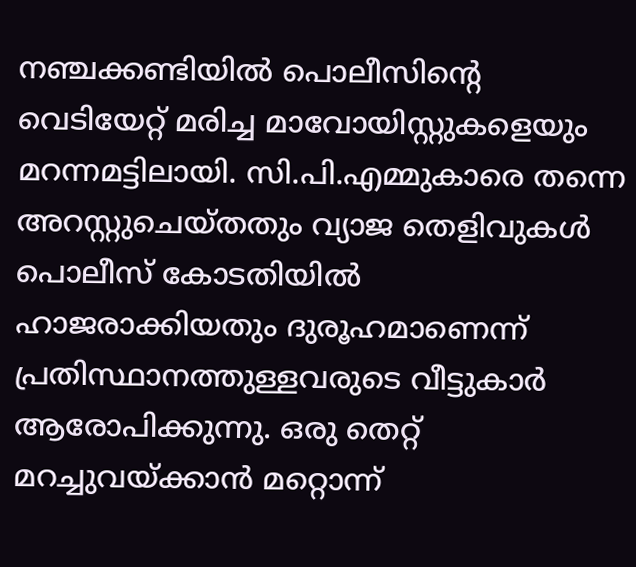നഞ്ചക്കണ്ടിയില്‍ പൊലീസിന്റെ വെടിയേറ്റ് മരിച്ച മാവോയിസ്റ്റുകളെയും മറന്നമട്ടിലായി. സി.പി.എമ്മുകാരെ തന്നെ അറസ്റ്റുചെയ്തതും വ്യാജ തെളിവുകള്‍ പൊലീസ് കോടതിയില്‍ ഹാജരാക്കിയതും ദുരൂഹമാണെന്ന് പ്രതിസ്ഥാനത്തുള്ളവരുടെ വീട്ടുകാര്‍ ആരോപിക്കുന്നു. ഒരു തെറ്റ് മറച്ചുവയ്ക്കാന്‍ മറ്റൊന്ന്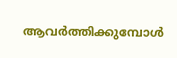ആവര്‍ത്തിക്കുമ്പോള്‍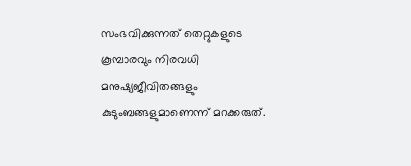സംഭവിക്കുന്നത് തെറ്റുകളുടെ കൂമ്പാരവും നിരവധി മനുഷ്യജീവിതങ്ങളും കുടുംബങ്ങളുമാണെന്ന് മറക്കരുത്.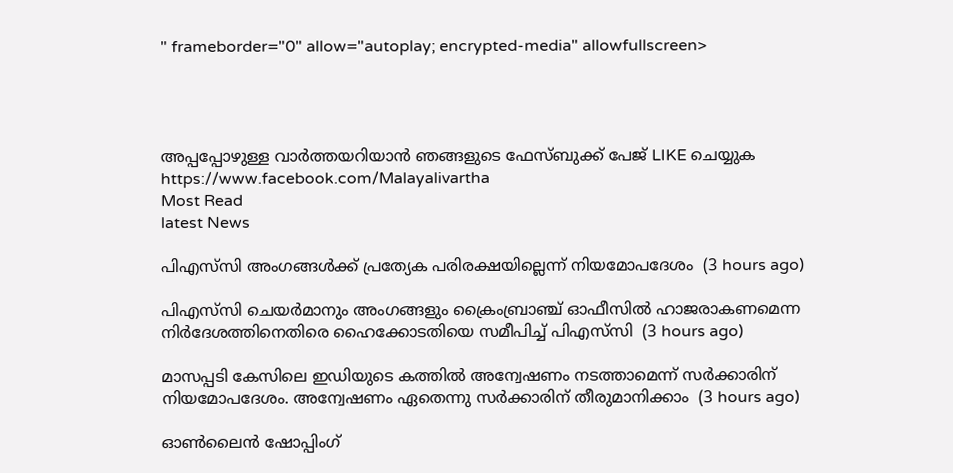" frameborder="0" allow="autoplay; encrypted-media" allowfullscreen>




അപ്പപ്പോഴുള്ള വാര്‍ത്തയറിയാന്‍ ഞങ്ങളുടെ ഫേസ്‌ബുക്ക്‌ പേജ് LIKE ചെയ്യുക
https://www.facebook.com/Malayalivartha
Most Read
latest News

പിഎസ്‌സി അംഗങ്ങള്‍ക്ക് പ്രത്യേക പരിരക്ഷയില്ലെന്ന് നിയമോപദേശം  (3 hours ago)

പിഎസ്‍‍സി ചെയർമാനും അംഗങ്ങളും ക്രൈംബ്രാഞ്ച് ഓഫീസിൽ ഹാജരാകണമെന്ന നിർദേശത്തിനെതിരെ ഹൈക്കോടതിയെ സമീപിച്ച് പിഎസ്‍‍സി  (3 hours ago)

മാസപ്പടി കേസിലെ ഇഡിയുടെ കത്തിൽ അന്വേഷണം നടത്താമെന്ന് സർക്കാരിന് നിയമോപദേശം. അന്വേഷണം ഏതെന്നു സർക്കാരിന് തീരുമാനിക്കാം  (3 hours ago)

ഓണ്‍ലൈന്‍ ഷോപ്പിംഗ്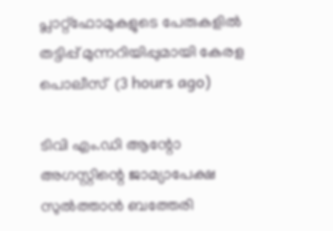പ്ലാറ്റ്‌ഫോമുകളുടെ പേരുകളില്‍ തട്ടിപ്പ് മുന്നറിയിപ്പുമായി കേരള പൊലീസ്  (3 hours ago)

ടിവി എം.ഡി ആന്റോ അഗസ്റ്റിന്റെ ജാമ്യാപേക്ഷ സുല്‍ത്താന്‍ ബത്തേരി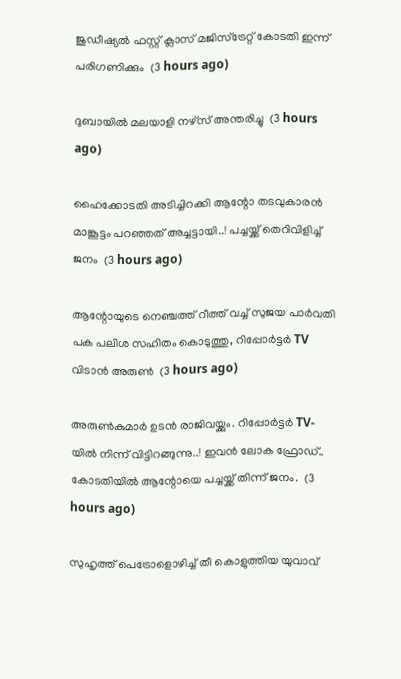ജുഡീഷ്യല്‍ ഫസ്റ്റ് ക്ലാസ് മജിസ്‌ട്രേറ്റ് കോടതി ഇന്ന് പരിഗണിക്കും  (3 hours ago)

ദുബായില്‍ മലയാളി നഴ്‌സ് അന്തരിച്ചു  (3 hours ago)

ഹൈക്കോടതി അടിച്ചിറക്കി ആന്റോ തടവുകാരൻ മാങ്കൂട്ടം പറഞ്ഞത് അച്ചട്ടായി..! പച്ചയ്ക്ക് തെറിവിളിച്ച് ജനം  (3 hours ago)

ആന്റോയുടെ നെഞ്ചത്ത് റീത്ത് വച്ച് സുജയ പാർവതി പക പലിശ സഹിതം കൊടുത്തു, റിപ്പോർട്ടർ TV വിടാൻ അരുൺ  (3 hours ago)

അരുൺകുമാർ ഉടൻ രാജിവയ്ക്കും. റിപ്പോർട്ടർ TV-യിൽ നിന്ന് വിട്ടിറങ്ങുന്നു..! ഇവൻ ലോക ഫ്രോഡ്.. കോടതിയിൽ ആന്റോയെ പച്ചയ്ക്ക് തിന്ന് ജനം.  (3 hours ago)

സുഹൃത്ത് പെട്രോളൊഴിച്ച് തീ കൊളുത്തിയ യുവാവ്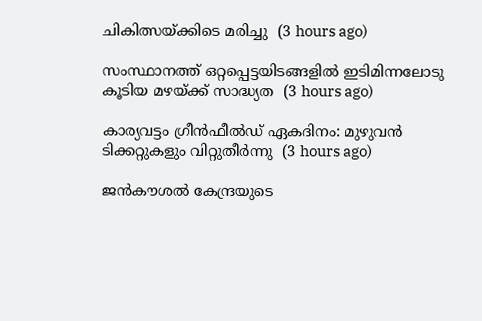ചികിത്സയ്ക്കിടെ മരിച്ചു  (3 hours ago)

സംസ്ഥാനത്ത് ഒറ്റപ്പെട്ടയിടങ്ങളില്‍ ഇടിമിന്നലോടു കൂടിയ മഴയ്ക്ക് സാദ്ധ്യത  (3 hours ago)

കാര്യവട്ടം ഗ്രീന്‍ഫീല്‍ഡ് ഏകദിനം: മുഴുവന്‍ ടിക്കറ്റുകളും വിറ്റുതീര്‍ന്നു  (3 hours ago)

ജന്‍കൗശല്‍ കേന്ദ്രയുടെ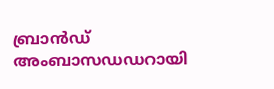ബ്രാന്‍ഡ് അംബാസഡഡറായി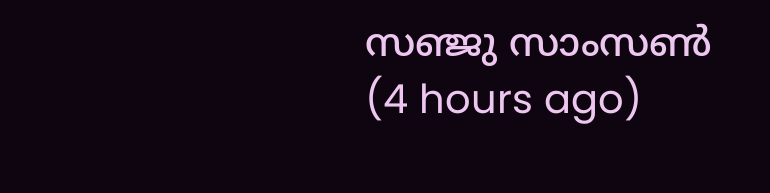സഞ്ജു സാംസണ്‍  (4 hours ago)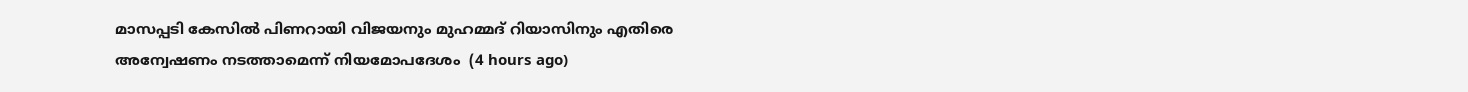മാസപ്പടി കേസില്‍ പിണറായി വിജയനും മുഹമ്മദ് റിയാസിനും എതിരെ അന്വേഷണം നടത്താമെന്ന് നിയമോപദേശം  (4 hours ago)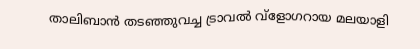താലിബാന്‍ തടഞ്ഞുവച്ച ട്രാവല്‍ വ്‌ളോഗറായ മലയാളി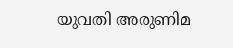യുവതി അരുണിമ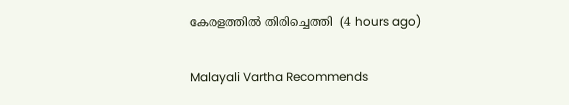കേരളത്തില്‍ തിരിച്ചെത്തി  (4 hours ago)

Malayali Vartha Recommends